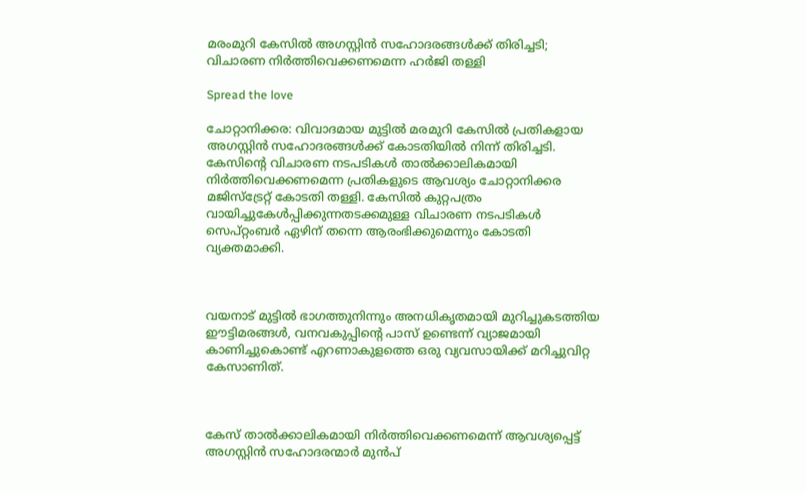മരംമുറി കേസിൽ അഗസ്റ്റിൻ സഹോദരങ്ങൾക്ക് തിരിച്ചടി; വിചാരണ നിർത്തിവെക്കണമെന്ന ഹർജി തള്ളി

Spread the love

ചോറ്റാനിക്കര: വിവാദമായ മുട്ടിൽ മരമുറി കേസിൽ പ്രതികളായ അഗസ്റ്റിൻ സഹോദരങ്ങൾക്ക് കോടതിയിൽ നിന്ന് തിരിച്ചടി. കേസിന്റെ വിചാരണ നടപടികൾ താൽക്കാലികമായി നിർത്തിവെക്കണമെന്ന പ്രതികളുടെ ആവശ്യം ചോറ്റാനിക്കര മജിസ്‌ട്രേറ്റ് കോടതി തള്ളി. കേസിൽ കുറ്റപത്രം വായിച്ചുകേൾപ്പിക്കുന്നതടക്കമുള്ള വിചാരണ നടപടികൾ സെപ്റ്റംബർ ഏഴിന് തന്നെ ആരംഭിക്കുമെന്നും കോടതി വ്യക്തമാക്കി.



വയനാട് മുട്ടിൽ ഭാഗത്തുനിന്നും അനധികൃതമായി മുറിച്ചുകടത്തിയ ഈട്ടിമരങ്ങൾ, വനവകുപ്പിന്റെ പാസ് ഉണ്ടെന്ന് വ്യാജമായി കാണിച്ചുകൊണ്ട് എറണാകുളത്തെ ഒരു വ്യവസായിക്ക് മറിച്ചുവിറ്റ കേസാണിത്.



കേസ് താൽക്കാലികമായി നിർത്തിവെക്കണമെന്ന് ആവശ്യപ്പെട്ട് അഗസ്റ്റിൻ സഹോദരന്മാർ മുൻപ്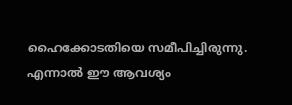ഹൈക്കോടതിയെ സമീപിച്ചിരുന്നു. എന്നാൽ ഈ ആവശ്യം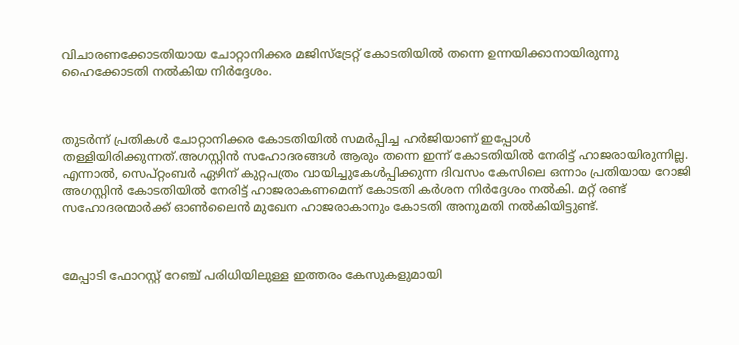വിചാരണക്കോടതിയായ ചോറ്റാനിക്കര മജിസ്‌ട്രേറ്റ് കോടതിയിൽ തന്നെ ഉന്നയിക്കാനായിരുന്നു ഹൈക്കോടതി നൽകിയ നിർദ്ദേശം.



തുടർന്ന് പ്രതികൾ ചോറ്റാനിക്കര കോടതിയിൽ സമർപ്പിച്ച ഹർജിയാണ് ഇപ്പോൾ തള്ളിയിരിക്കുന്നത്.അഗസ്റ്റിൻ സഹോദരങ്ങൾ ആരും തന്നെ ഇന്ന് കോടതിയിൽ നേരിട്ട് ഹാജരായിരുന്നില്ല. എന്നാൽ, സെപ്റ്റംബർ ഏഴിന് കുറ്റപത്രം വായിച്ചുകേൾപ്പിക്കുന്ന ദിവസം കേസിലെ ഒന്നാം പ്രതിയായ റോജി അഗസ്റ്റിൻ കോടതിയിൽ നേരിട്ട് ഹാജരാകണമെന്ന് കോടതി കർശന നിർദ്ദേശം നൽകി. മറ്റ് രണ്ട് സഹോദരന്മാർക്ക് ഓൺലൈൻ മുഖേന ഹാജരാകാനും കോടതി അനുമതി നൽകിയിട്ടുണ്ട്.



മേപ്പാടി ഫോറസ്റ്റ് റേഞ്ച് പരിധിയിലുള്ള ഇത്തരം കേസുകളുമായി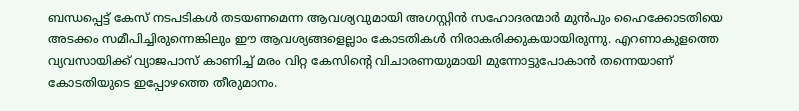ബന്ധപ്പെട്ട് കേസ് നടപടികൾ തടയണമെന്ന ആവശ്യവുമായി അഗസ്റ്റിൻ സഹോദരന്മാർ മുൻപും ഹൈക്കോടതിയെ അടക്കം സമീപിച്ചിരുന്നെങ്കിലും ഈ ആവശ്യങ്ങളെല്ലാം കോടതികൾ നിരാകരിക്കുകയായിരുന്നു. എറണാകുളത്തെ വ്യവസായിക്ക് വ്യാജപാസ് കാണിച്ച് മരം വിറ്റ കേസിന്റെ വിചാരണയുമായി മുന്നോട്ടുപോകാൻ തന്നെയാണ് കോടതിയുടെ ഇപ്പോഴത്തെ തീരുമാനം.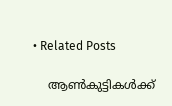• Related Posts

    ആണ്‍കുട്ടികള്‍ക്ക്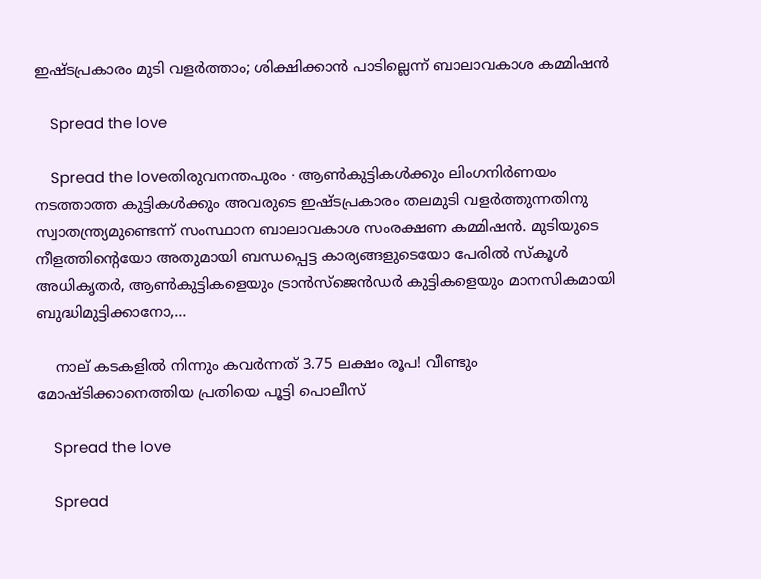ഇഷ്ടപ്രകാരം മുടി വളര്‍ത്താം; ശിക്ഷിക്കാന്‍ പാടില്ലെന്ന് ബാലാവകാശ കമ്മിഷന്‍

    Spread the love

    Spread the loveതിരുവനന്തപുരം ∙ ആണ്‍കുട്ടികള്‍ക്കും ലിംഗനിര്‍ണയം നടത്താത്ത കുട്ടികള്‍ക്കും അവരുടെ ഇഷ്ടപ്രകാരം തലമുടി വളര്‍ത്തുന്നതിനു സ്വാതന്ത്ര്യമുണ്ടെന്ന് സംസ്ഥാന ബാലാവകാശ സംരക്ഷണ കമ്മിഷന്‍. മുടിയുടെ നീളത്തിന്റെയോ അതുമായി ബന്ധപ്പെട്ട കാര്യങ്ങളുടെയോ പേരില്‍ സ്‌കൂള്‍ അധികൃതര്‍, ആണ്‍കുട്ടികളെയും ട്രാന്‍സ്‌ജെന്‍ഡര്‍ കുട്ടികളെയും മാനസികമായി ബുദ്ധിമുട്ടിക്കാനോ,…

    നാല് കടകളിൽ നിന്നും കവർന്നത് 3.75 ലക്ഷം രൂപ! വീണ്ടും മോഷ്ടിക്കാനെത്തിയ പ്രതിയെ പൂട്ടി പൊലീസ്

    Spread the love

    Spread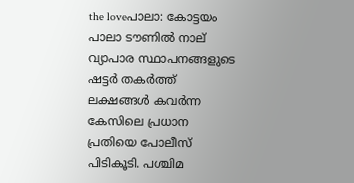the loveപാലാ: കോട്ടയം പാലാ ടൗണിൽ നാല് വ്യാപാര സ്ഥാപനങ്ങളുടെ ഷട്ടർ തകർത്ത് ലക്ഷങ്ങൾ കവർന്ന കേസിലെ പ്രധാന പ്രതിയെ പോലീസ് പിടികൂടി. പശ്ചിമ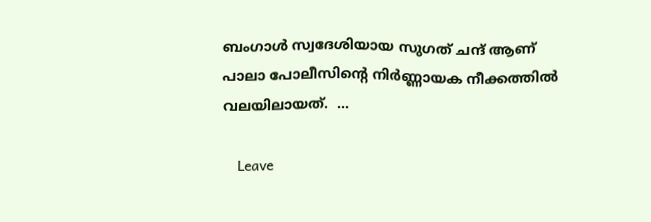ബംഗാൾ സ്വദേശിയായ സുഗത് ചന്ദ് ആണ് പാലാ പോലീസിന്റെ നിർണ്ണായക നീക്കത്തിൽ വലയിലായത്.  …

    Leave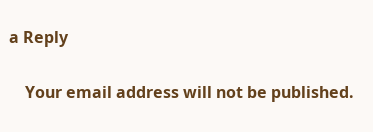a Reply

    Your email address will not be published.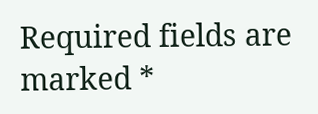Required fields are marked *